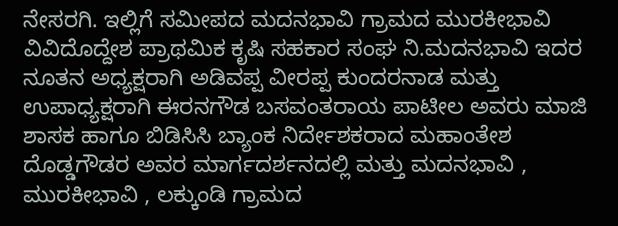ನೇಸರಗಿ. ಇಲ್ಲಿಗೆ ಸಮೀಪದ ಮದನಭಾವಿ ಗ್ರಾಮದ ಮುರಕೀಭಾವಿ ವಿವಿದೊದ್ದೇಶ ಪ್ರಾಥಮಿಕ ಕೃಷಿ ಸಹಕಾರ ಸಂಘ ನಿ.ಮದನಭಾವಿ ಇದರ ನೂತನ ಅಧ್ಯಕ್ಷರಾಗಿ ಅಡಿವಪ್ಪ ವೀರಪ್ಪ ಕುಂದರನಾಡ ಮತ್ತು ಉಪಾಧ್ಯಕ್ಷರಾಗಿ ಈರನಗೌಡ ಬಸವಂತರಾಯ ಪಾಟೀಲ ಅವರು ಮಾಜಿ ಶಾಸಕ ಹಾಗೂ ಬಿಡಿಸಿಸಿ ಬ್ಯಾಂಕ ನಿರ್ದೇಶಕರಾದ ಮಹಾಂತೇಶ ದೊಡ್ಡಗೌಡರ ಅವರ ಮಾರ್ಗದರ್ಶನದಲ್ಲಿ ಮತ್ತು ಮದನಭಾವಿ , ಮುರಕೀಭಾವಿ , ಲಕ್ಕುಂಡಿ ಗ್ರಾಮದ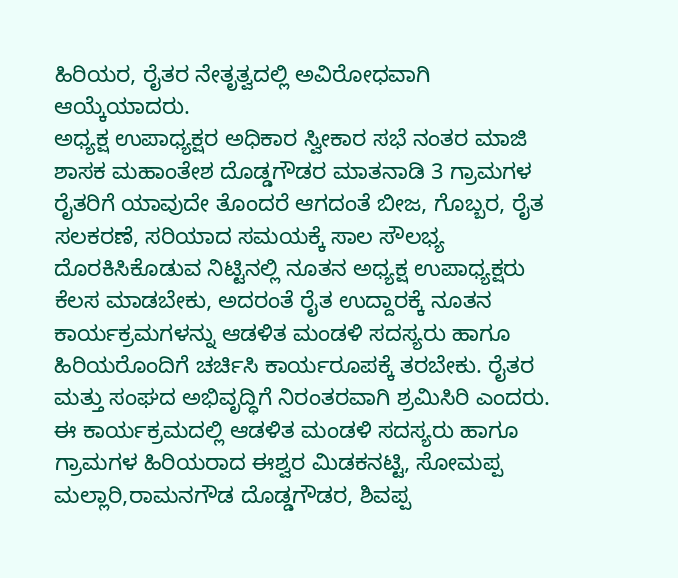ಹಿರಿಯರ, ರೈತರ ನೇತೃತ್ವದಲ್ಲಿ ಅವಿರೋಧವಾಗಿ ಆಯ್ಕೆಯಾದರು.
ಅಧ್ಯಕ್ಷ ಉಪಾಧ್ಯಕ್ಷರ ಅಧಿಕಾರ ಸ್ವೀಕಾರ ಸಭೆ ನಂತರ ಮಾಜಿ ಶಾಸಕ ಮಹಾಂತೇಶ ದೊಡ್ಡಗೌಡರ ಮಾತನಾಡಿ 3 ಗ್ರಾಮಗಳ ರೈತರಿಗೆ ಯಾವುದೇ ತೊಂದರೆ ಆಗದಂತೆ ಬೀಜ, ಗೊಬ್ಬರ, ರೈತ ಸಲಕರಣೆ, ಸರಿಯಾದ ಸಮಯಕ್ಕೆ ಸಾಲ ಸೌಲಭ್ಯ ದೊರಕಿಸಿಕೊಡುವ ನಿಟ್ಟಿನಲ್ಲಿ ನೂತನ ಅಧ್ಯಕ್ಷ ಉಪಾಧ್ಯಕ್ಷರು ಕೆಲಸ ಮಾಡಬೇಕು, ಅದರಂತೆ ರೈತ ಉದ್ದಾರಕ್ಕೆ ನೂತನ ಕಾರ್ಯಕ್ರಮಗಳನ್ನು ಆಡಳಿತ ಮಂಡಳಿ ಸದಸ್ಯರು ಹಾಗೂ ಹಿರಿಯರೊಂದಿಗೆ ಚರ್ಚಿಸಿ ಕಾರ್ಯರೂಪಕ್ಕೆ ತರಬೇಕು. ರೈತರ ಮತ್ತು ಸಂಘದ ಅಭಿವೃದ್ಧಿಗೆ ನಿರಂತರವಾಗಿ ಶ್ರಮಿಸಿರಿ ಎಂದರು.
ಈ ಕಾರ್ಯಕ್ರಮದಲ್ಲಿ ಆಡಳಿತ ಮಂಡಳಿ ಸದಸ್ಯರು ಹಾಗೂ ಗ್ರಾಮಗಳ ಹಿರಿಯರಾದ ಈಶ್ವರ ಮಿಡಕನಟ್ಟಿ, ಸೋಮಪ್ಪ ಮಲ್ಲಾರಿ,ರಾಮನಗೌಡ ದೊಡ್ಡಗೌಡರ, ಶಿವಪ್ಪ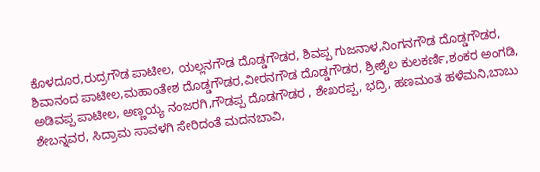ಕೊಳದೂರ,ರುದ್ರಗೌಡ ಪಾಟೀಲ, ಯಲ್ಲನಗೌಡ ದೊಡ್ಡಗೌಡರ, ಶಿವಪ್ಪ ಗುಜನಾಳ,ನಿಂಗನಗೌಡ ದೊಡ್ಡಗೌಡರ, ಶಿವಾನಂದ ಪಾಟೀಲ,ಮಹಾಂತೇಶ ದೊಡ್ಡಗೌಡರ,ವೀರನಗೌಡ ದೊಡ್ಡಗೌಡರ, ಶ್ರೀಶೈಲ ಕುಲಕರ್ಣಿ,ಶಂಕರ ಅಂಗಡಿ, ಅಡಿವಪ್ಪ ಪಾಟೀಲ, ಅಣ್ಣಯ್ಯ ನಂಜರಗಿ,ಗೌಡಪ್ಪ ದೊಡಗೌಡರ , ಶೇಖರಪ್ಪ, ಭದ್ರಿ, ಹಣಮಂತ ಹಳೆಮನಿ,ಬಾಬು ಶೇಬನ್ನವರ, ಸಿದ್ರಾಮ ಸಾವಳಗಿ ಸೇರಿದಂತೆ ಮದನಬಾವಿ,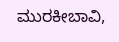ಮುರಕೀಬಾವಿ,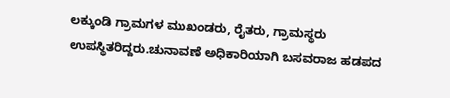ಲಕ್ಕುಂಡಿ ಗ್ರಾಮಗಳ ಮುಖಂಡರು, ರೈತರು, ಗ್ರಾಮಸ್ಥರು ಉಪಸ್ಥಿತರಿದ್ದರು.ಚುನಾವಣೆ ಅಧಿಕಾರಿಯಾಗಿ ಬಸವರಾಜ ಹಡಪದ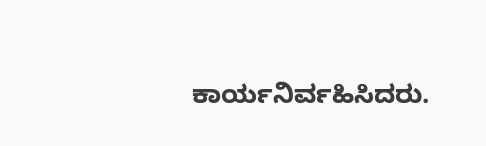ಕಾರ್ಯನಿರ್ವಹಿಸಿದರು.